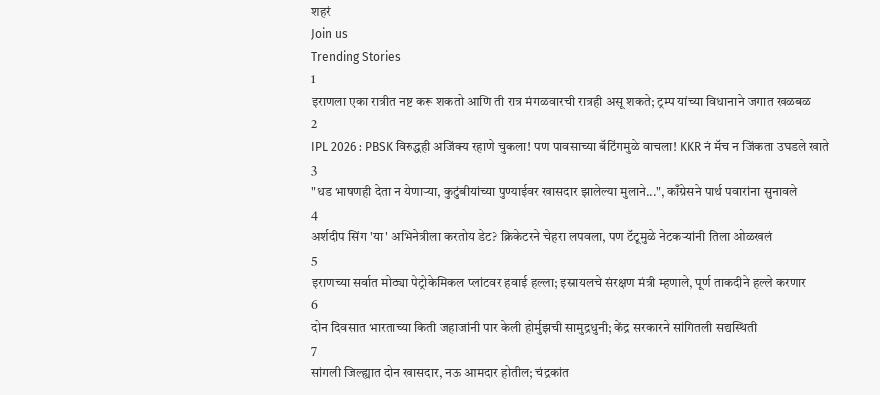शहरं
Join us
Trending Stories
1
इराणला एका रात्रीत नष्ट करू शकतो आणि ती रात्र मंगळवारची रात्रही असू शकते; ट्रम्प यांच्या विधानाने जगात खळबळ
2
IPL 2026 : PBSK विरुद्धही अजिंक्य रहाणे चुकला! पण पावसाच्या बॅटिंगमुळे वाचला! KKR नं मॅच न जिंकता उघडले खाते
3
"धड भाषणही देता न येणाऱ्या, कुटुंबीयांच्या पुण्याईवर खासदार झालेल्या मुलाने...", काँग्रेसने पार्थ पवारांना सुनावले
4
अर्शदीप सिंग 'या' अभिनेत्रीला करतोय डेट? क्रिकेटरने चेहरा लपवला, पण टॅटूमुळे नेटकऱ्यांनी तिला ओळखलं
5
इराणच्या सर्वात मोठ्या पेट्रोकेमिकल प्लांटवर हवाई हल्ला; इस्रायलचे संरक्षण मंत्री म्हणाले, पूर्ण ताकदीने हल्ले करणार
6
दोन दिवसात भारताच्या किती जहाजांनी पार केली होर्मुझची सामुद्रधुनी; केंद्र सरकारने सांगितली सद्यस्थिती
7
सांगली जिल्ह्यात दोन खासदार, नऊ आमदार होतील; चंद्रकांत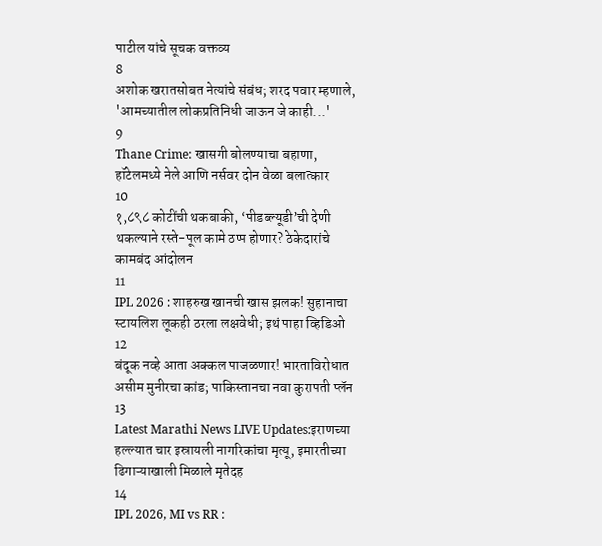पाटील यांचे सूचक वक्तव्य
8
अशोक खरातसोबत नेत्यांचे संबंध; शरद पवार म्हणाले, 'आमच्यातील लोकप्रतिनिधी जाऊन जे काही...'
9
Thane Crime: खासगी बोलण्याचा बहाणा, हॉटेलमध्ये नेले आणि नर्सवर दोन वेळा बलात्कार
10
१,८९८ कोटींची थकबाकी, ‘पीडब्ल्यूडी’ची देणी थकल्याने रस्ते-पूल कामे ठप्प होणार? ठेकेदारांचे कामबंद आंदोलन
11
IPL 2026 : शाहरुख खानची खास झलक! सुहानाचा स्टायलिश लूकही ठरला लक्षवेधी; इथं पाहा व्हिडिओ
12
बंदूक नव्हे आता अक्कल पाजळणार! भारताविरोधात असीम मुनीरचा कांड; पाकिस्तानचा नवा कुरापती प्लॅन
13
Latest Marathi News LIVE Updates:इराणच्या हल्ल्यात चार इस्रायली नागरिकांचा मृत्यू, इमारतीच्या ढिगाऱ्याखाली मिळाले मृतेदह
14
IPL 2026, MI vs RR :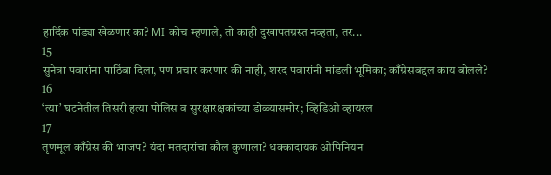हार्दिक पांड्या खेळणार का? MI कोच म्हणाले, तो काही दुखापतग्रस्त नव्हता, तर...
15
सुनेत्रा पवारांना पाठिंबा दिला, पण प्रचार करणार की नाही, शरद पवारांनी मांडली भूमिका; काँग्रेसबद्दल काय बोलले?
16
‘त्या’ घटनेतील तिसरी हत्या पोलिस व सुरक्षारक्षकांच्या डोळ्यासमोर; व्हिडिओ व्हायरल
17
तृणमूल काँग्रेस की भाजप? यंदा मतदारांचा कौल कुणाला? धक्कादायक ओपिनियन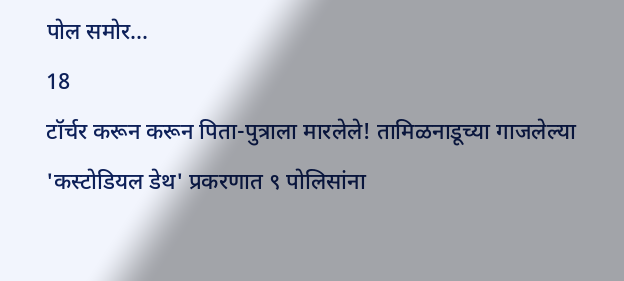पोल समोर...
18
टॉर्चर करून करून पिता-पुत्राला मारलेले! तामिळनाडूच्या गाजलेल्या 'कस्टोडियल डेथ' प्रकरणात ९ पोलिसांना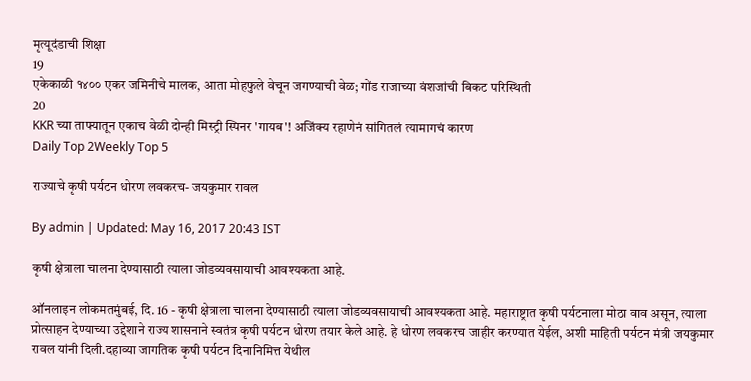मृत्यूदंडाची शिक्षा
19
एकेकाळी १४०० एकर जमिनीचे मालक, आता मोहफुले वेचून जगण्याची वेळ; गोंड राजाच्या वंशजांची बिकट परिस्थिती
20
KKR च्या ताफ्यातून एकाच वेळी दोन्ही मिस्ट्री स्पिनर 'गायब'! अजिंक्य रहाणेनं सांगितलं त्यामागचं कारण
Daily Top 2Weekly Top 5

राज्याचे कृषी पर्यटन धोरण लवकरच- जयकुमार रावल

By admin | Updated: May 16, 2017 20:43 IST

कृषी क्षेत्राला चालना देण्यासाठी त्याला जोडव्यवसायाची आवश्यकता आहे.

ऑनलाइन लोकमतमुंबई, दि. 16 - कृषी क्षेत्राला चालना देण्यासाठी त्याला जोडव्यवसायाची आवश्यकता आहे. महाराष्ट्रात कृषी पर्यटनाला मोठा वाव असून, त्याला प्रोत्साहन देण्याच्या उद्देशाने राज्य शासनाने स्वतंत्र कृषी पर्यटन धोरण तयार केले आहे. हे धोरण लवकरच जाहीर करण्यात येईल, अशी माहिती पर्यटन मंत्री जयकुमार रावल यांनी दिली.दहाव्या जागतिक कृषी पर्यटन दिनानिमित्त येथील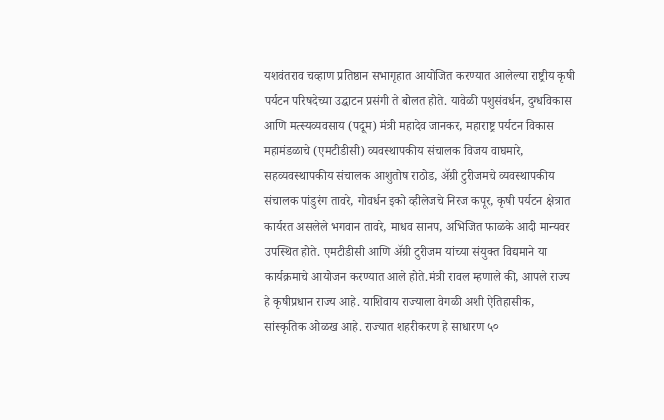यशवंतराव चव्हाण प्रतिष्ठान सभागृहात आयोजित करण्यात आलेल्या राष्ट्रीय कृषी पर्यटन परिषदेच्या उद्घाटन प्रसंगी ते बोलत होते. यावेळी पशुसंवर्धन, दुग्धविकास आणि मत्स्यव्यवसाय (पदूम) मंत्री महादेव जानकर, महाराष्ट्र पर्यटन विकास महामंडळाचे (एमटीडीसी) व्यवस्थापकीय संचालक विजय वाघमारे, सहव्यवस्थापकीय संचालक आशुतोष राठोड, अ‍ॅग्री टुरीजमचे व्यवस्थापकीय संचालक पांडुरंग तावरे, गोवर्धन इको व्हीलेजचे निरज कपूर, कृषी पर्यटन क्षेत्रात कार्यरत असलेले भगवान तावरे, माधव सानप, अभिजित फाळके आदी मान्यवर उपस्थित होते. एमटीडीसी आणि अ‍ॅग्री टुरीजम यांच्या संयुक्त विद्यमाने या कार्यक्रमाचे आयोजन करण्यात आले होते.मंत्री रावल म्हणाले की, आपले राज्य हे कृषीप्रधान राज्य आहे. याशिवाय राज्याला वेगळी अशी ऐतिहासीक, सांस्कृतिक ओळख आहे. राज्यात शहरीकरण हे साधारण ५०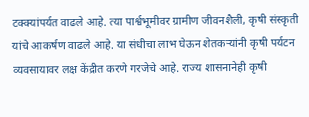टक्क्यांपर्यत वाढले आहे. त्या पार्श्वभूमीवर ग्रामीण जीवनशैली, कृषी संस्कृती यांचे आकर्षण वाढले आहे. या संधीचा लाभ घेऊन शेतकऱ्यांनी कृषी पर्यटन व्यवसायावर लक्ष केंद्रीत करणे गरजेचे आहे. राज्य शासनानेही कृषी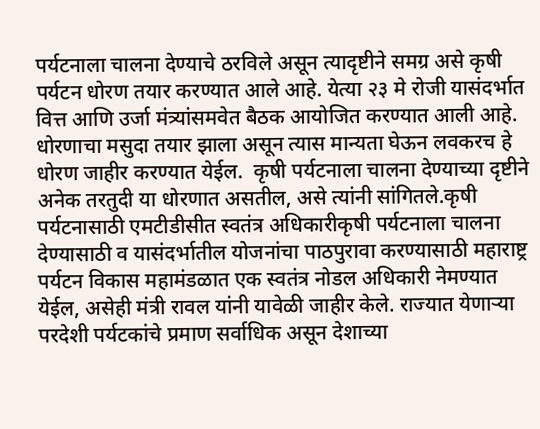पर्यटनाला चालना देण्याचे ठरविले असून त्यादृष्टीने समग्र असे कृषी पर्यटन धोरण तयार करण्यात आले आहे. येत्या २३ मे रोजी यासंदर्भात वित्त आणि उर्जा मंत्र्यांसमवेत बैठक आयोजित करण्यात आली आहे. धोरणाचा मसुदा तयार झाला असून त्यास मान्यता घेऊन लवकरच हे धोरण जाहीर करण्यात येईल.  कृषी पर्यटनाला चालना देण्याच्या दृष्टीने अनेक तरतुदी या धोरणात असतील, असे त्यांनी सांगितले.कृषी पर्यटनासाठी एमटीडीसीत स्वतंत्र अधिकारीकृषी पर्यटनाला चालना देण्यासाठी व यासंदर्भातील योजनांचा पाठपुरावा करण्यासाठी महाराष्ट्र पर्यटन विकास महामंडळात एक स्वतंत्र नोडल अधिकारी नेमण्यात येईल, असेही मंत्री रावल यांनी यावेळी जाहीर केले. राज्यात येणाऱ्या परदेशी पर्यटकांचे प्रमाण सर्वाधिक असून देशाच्या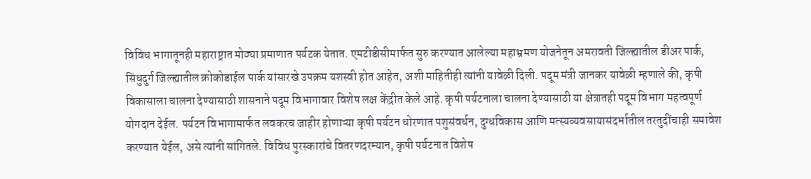विविध भागातूनही महाराष्ट्रात मोठ्या प्रमाणात पर्यटक येतात. एमटीडीसीमार्फत सुरु करण्यात आलेल्या महाभ्रमण योजनेतून अमरावती जिल्ह्यातील डीअर पार्क, सिंधुदुर्ग जिल्ह्यातील क्रोकोडाईल पार्क यांसारखे उपक्रम यशस्वी होत आहेत, अशी माहितीही त्यांनी यावेळी दिली. पदूम मंत्री जानकर यावेळी म्हणाले की, कृषी विकासाला चालना देण्यासाठी शासनाने पदूम विभागावार विशेष लक्ष केंद्रीत केले आहे. कृषी पर्यटनाला चालना देण्यासाठी या क्षेत्रातही पदूम विभाग महत्वपूर्ण योगदान देईल. पर्यटन विभागामार्फत लवकरच जाहीर होणाऱ्या कृषी पर्यटन धोरणात पशुसंवर्धन, दुग्धविकास आणि मत्स्यव्यवसायासंदर्भातील तरतुदींचाही समावेश करण्यात येईल, असे त्यांनी सांगितले. विविध पुरस्कारांचे वितरणदरम्यान, कृषी पर्यटनात विशेष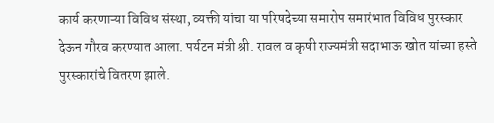कार्य करणाऱ्या विविध संस्था, व्यक्ती यांचा या परिषदेच्या समारोप समारंभात विविध पुरस्कार देऊन गौरव करण्यात आला. पर्यटन मंत्री श्री. रावल व कृषी राज्यमंत्री सदाभाऊ खोत यांच्या हस्ते पुरस्कारांचे वितरण झाले.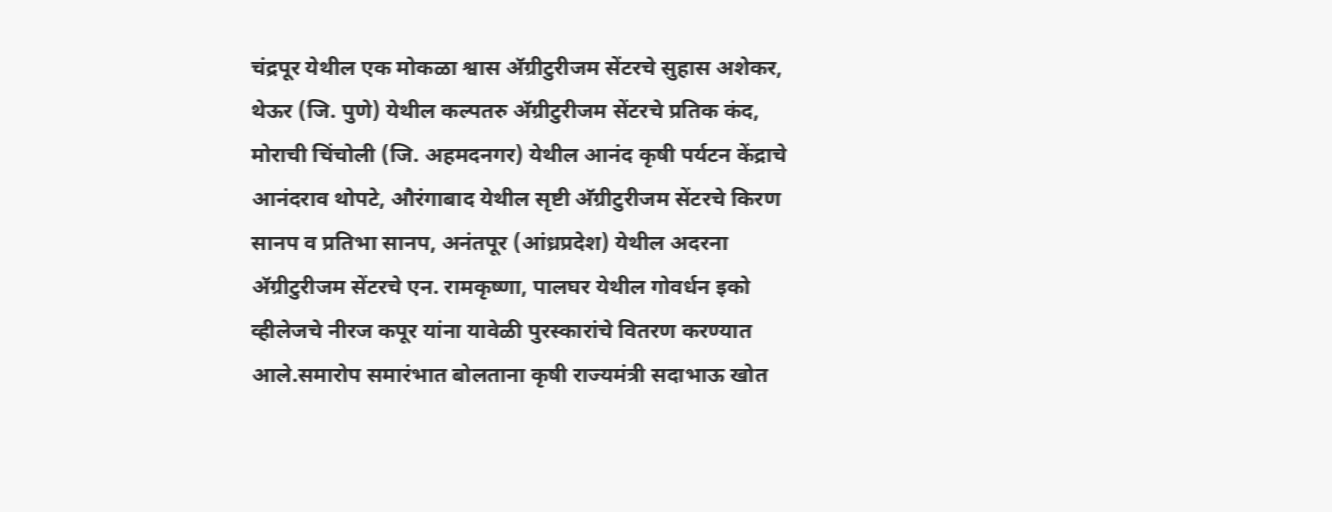चंद्रपूर येथील एक मोकळा श्वास अ‍ॅग्रीटुरीजम सेंटरचे सुहास अशेकर, थेऊर (जि. पुणे) येथील कल्पतरु अ‍ॅग्रीटुरीजम सेंटरचे प्रतिक कंद, मोराची चिंचोली (जि. अहमदनगर) येथील आनंद कृषी पर्यटन केंद्राचे आनंदराव थोपटे, औरंगाबाद येथील सृष्टी अ‍ॅग्रीटुरीजम सेंटरचे किरण सानप व प्रतिभा सानप, अनंतपूर (आंध्रप्रदेश) येथील अदरना अ‍ॅग्रीटुरीजम सेंटरचे एन. रामकृष्णा, पालघर येथील गोवर्धन इको व्हीलेजचे नीरज कपूर यांना यावेळी पुरस्कारांचे वितरण करण्यात आले.समारोप समारंभात बोलताना कृषी राज्यमंत्री सदाभाऊ खोत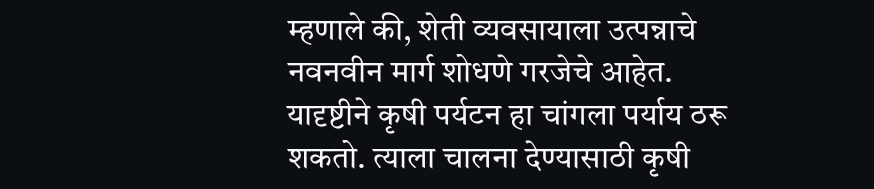म्हणाले की, शेती व्यवसायाला उत्पन्नाचे नवनवीन मार्ग शोधणे गरजेचे आहेत. यादृष्टीने कृषी पर्यटन हा चांगला पर्याय ठरू शकतो. त्याला चालना देण्यासाठी कृषी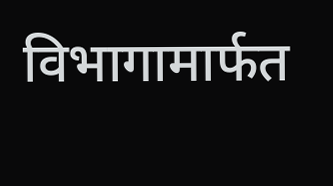विभागामार्फत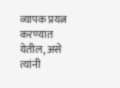व्यापक प्रयत्न करण्यात येतील, असे त्यांनी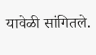यावेळी सांगितले.